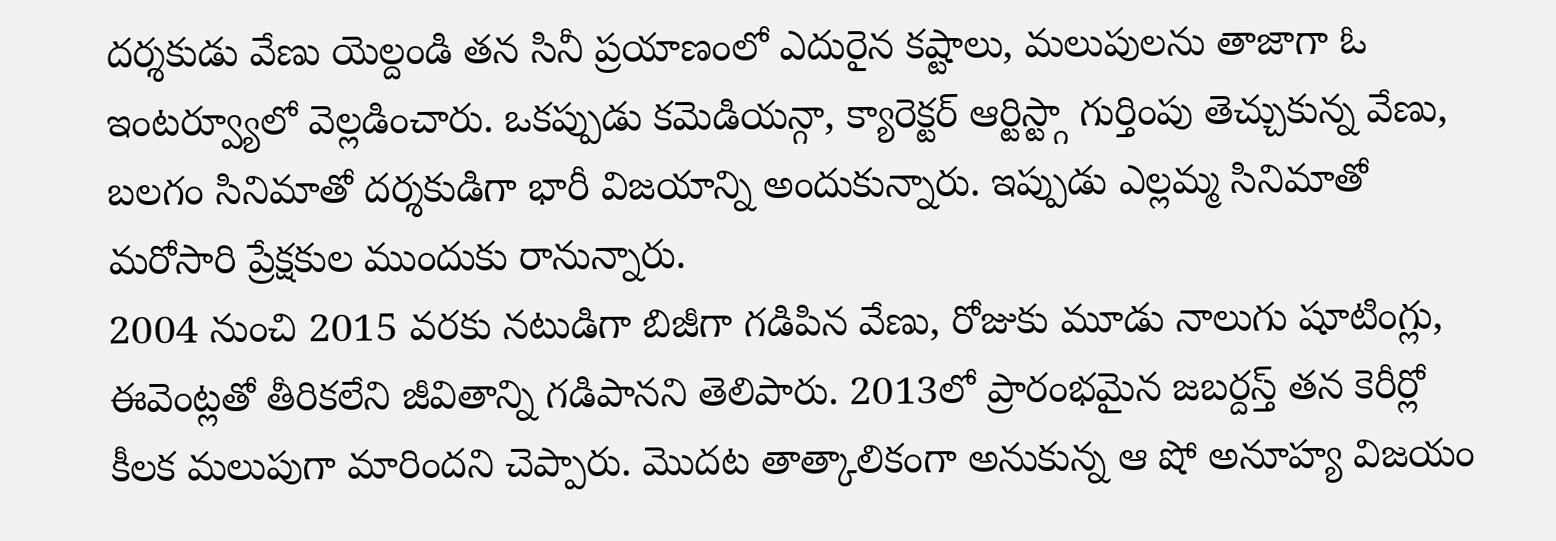దర్శకుడు వేణు యెల్దండి తన సినీ ప్రయాణంలో ఎదురైన కష్టాలు, మలుపులను తాజాగా ఓ ఇంటర్వ్యూలో వెల్లడించారు. ఒకప్పుడు కమెడియన్గా, క్యారెక్టర్ ఆర్టిస్ట్గా గుర్తింపు తెచ్చుకున్న వేణు, బలగం సినిమాతో దర్శకుడిగా భారీ విజయాన్ని అందుకున్నారు. ఇప్పుడు ఎల్లమ్మ సినిమాతో మరోసారి ప్రేక్షకుల ముందుకు రానున్నారు.
2004 నుంచి 2015 వరకు నటుడిగా బిజీగా గడిపిన వేణు, రోజుకు మూడు నాలుగు షూటింగ్లు, ఈవెంట్లతో తీరికలేని జీవితాన్ని గడిపానని తెలిపారు. 2013లో ప్రారంభమైన జబర్దస్త్ తన కెరీర్లో కీలక మలుపుగా మారిందని చెప్పారు. మొదట తాత్కాలికంగా అనుకున్న ఆ షో అనూహ్య విజయం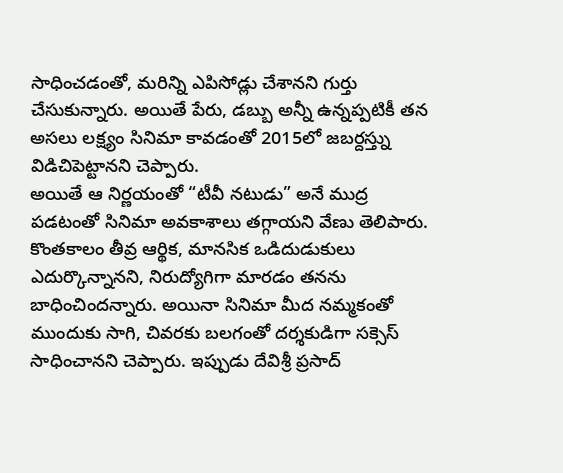సాధించడంతో, మరిన్ని ఎపిసోడ్లు చేశానని గుర్తు చేసుకున్నారు. అయితే పేరు, డబ్బు అన్నీ ఉన్నప్పటికీ తన అసలు లక్ష్యం సినిమా కావడంతో 2015లో జబర్దస్త్ను విడిచిపెట్టానని చెప్పారు.
అయితే ఆ నిర్ణయంతో “టీవీ నటుడు” అనే ముద్ర పడటంతో సినిమా అవకాశాలు తగ్గాయని వేణు తెలిపారు. కొంతకాలం తీవ్ర ఆర్థిక, మానసిక ఒడిదుడుకులు ఎదుర్కొన్నానని, నిరుద్యోగిగా మారడం తనను బాధించిందన్నారు. అయినా సినిమా మీద నమ్మకంతో ముందుకు సాగి, చివరకు బలగంతో దర్శకుడిగా సక్సెస్ సాధించానని చెప్పారు. ఇప్పుడు దేవిశ్రీ ప్రసాద్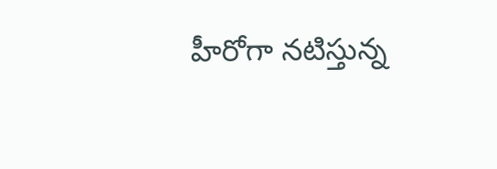హీరోగా నటిస్తున్న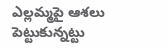ఎల్లమ్మపై ఆశలు పెట్టుకున్నట్టు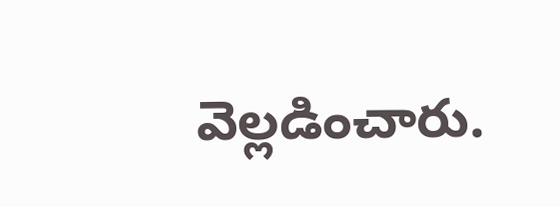వెల్లడించారు.